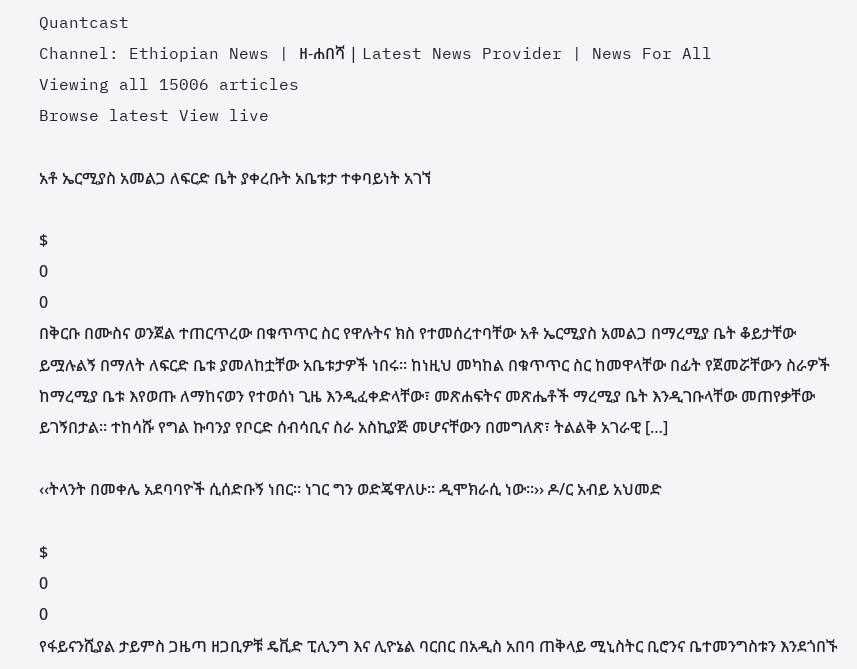Quantcast
Channel: Ethiopian News | ዘ-ሐበሻ | Latest News Provider | News For All
Viewing all 15006 articles
Browse latest View live

አቶ ኤርሚያስ አመልጋ ለፍርድ ቤት ያቀረቡት አቤቱታ ተቀባይነት አገኘ

$
0
0
በቅርቡ በሙስና ወንጀል ተጠርጥረው በቁጥጥር ስር የዋሉትና ክስ የተመሰረተባቸው አቶ ኤርሚያስ አመልጋ በማረሚያ ቤት ቆይታቸው ይሟሉልኝ በማለት ለፍርድ ቤቱ ያመለከቷቸው አቤቱታዎች ነበሩ። ከነዚህ መካከል በቁጥጥር ስር ከመዋላቸው በፊት የጀመሯቸውን ስራዎች ከማረሚያ ቤቱ እየወጡ ለማከናወን የተወሰነ ጊዜ እንዲፈቀድላቸው፣ መጽሐፍትና መጽሔቶች ማረሚያ ቤት እንዲገቡላቸው መጠየቃቸው ይገኝበታል፡፡ ተከሳሹ የግል ኩባንያ የቦርድ ሰብሳቢና ስራ አስኪያጅ መሆናቸውን በመግለጽ፣ ትልልቅ አገራዊ […]

‹‹ትላንት በመቀሌ አደባባዮች ሲሰድቡኝ ነበር፡፡ ነገር ግን ወድጄዋለሁ፡፡ ዲሞክራሲ ነው፡፡›› ዶ/ር አብይ አህመድ

$
0
0
የፋይናንሺያል ታይምስ ጋዜጣ ዘጋቢዎቹ ዴቪድ ፒሊንግ እና ሊዮኔል ባርበር በአዲስ አበባ ጠቅላይ ሚኒስትር ቢሮንና ቤተመንግስቱን እንደጎበኙ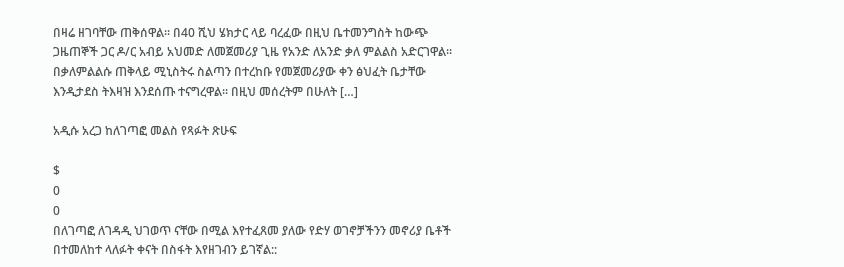በዛሬ ዘገባቸው ጠቅሰዋል፡፡ በ40 ሺህ ሄክታር ላይ ባረፈው በዚህ ቤተመንግስት ከውጭ ጋዜጠኞች ጋር ዶ/ር አብይ አህመድ ለመጀመሪያ ጊዜ የአንድ ለአንድ ቃለ ምልልስ አድርገዋል፡፡ በቃለምልልሱ ጠቅላይ ሚኒስትሩ ስልጣን በተረከቡ የመጀመሪያው ቀን ፅህፈት ቤታቸው እንዲታደስ ትእዛዝ እንደሰጡ ተናግረዋል፡፡ በዚህ መሰረትም በሁለት […]

አዲሱ አረጋ ከለገጣፎ መልስ የጻፉት ጽሁፍ

$
0
0
በለገጣፎ ለገዳዲ ህገወጥ ናቸው በሚል እየተፈጸመ ያለው የድሃ ወገኖቻችንን መኖሪያ ቤቶች በተመለከተ ላለፉት ቀናት በስፋት እየዘገብን ይገኛል::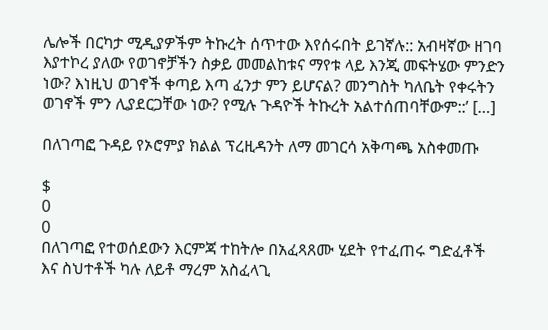ሌሎች በርካታ ሚዲያዎችም ትኩረት ሰጥተው እየሰሩበት ይገኛሉ:: አብዛኛው ዘገባ እያተኮረ ያለው የወገኖቻችን ስቃይ መመልከቱና ማየቱ ላይ እንጂ መፍትሄው ምንድን ነው? እነዚህ ወገኖች ቀጣይ እጣ ፈንታ ምን ይሆናል? መንግስት ካለቤት የቀሩትን ወገኖች ምን ሊያደርጋቸው ነው? የሚሉ ጉዳዮች ትኩረት አልተሰጠባቸውም::’ […]

በለገጣፎ ጉዳይ የኦሮምያ ክልል ፕረዚዳንት ለማ መገርሳ አቅጣጫ አስቀመጡ

$
0
0
በለገጣፎ የተወሰደውን እርምጃ ተከትሎ በአፈጻጸሙ ሂደት የተፈጠሩ ግድፈቶች እና ስህተቶች ካሉ ለይቶ ማረም አስፈላጊ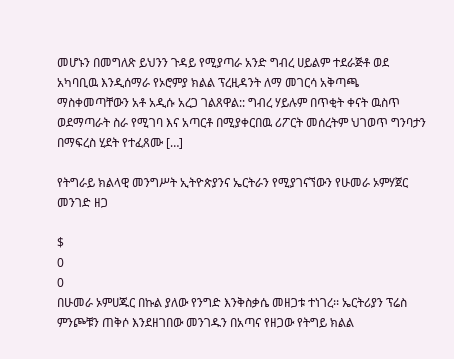መሆኑን በመግለጽ ይህንን ጉዳይ የሚያጣራ አንድ ግብረ ሀይልም ተደራጅቶ ወደ አካባቢዉ እንዲሰማራ የኦሮምያ ክልል ፕረዚዳንት ለማ መገርሳ አቅጣጫ ማስቀመጣቸውን አቶ አዲሱ አረጋ ገልጸዋል:: ግብረ ሃይሉም በጥቂት ቀናት ዉስጥ ወደማጣራት ስራ የሚገባ እና አጣርቶ በሚያቀርበዉ ሪፖርት መሰረትም ህገወጥ ግንባታን በማፍረስ ሂደት የተፈጸሙ […]

የትግራይ ክልላዊ መንግሥት ኢትዮጵያንና ኤርትራን የሚያገናኘውን የሁመራ ኦምሃጀር መንገድ ዘጋ

$
0
0
በሁመራ ኦምሀጁር በኩል ያለው የንግድ እንቅስቃሴ መዘጋቱ ተነገረ፡፡ ኤርትሪያን ፕሬስ ምንጮቹን ጠቅሶ እንደዘገበው መንገዱን በአጣና የዘጋው የትግይ ክልል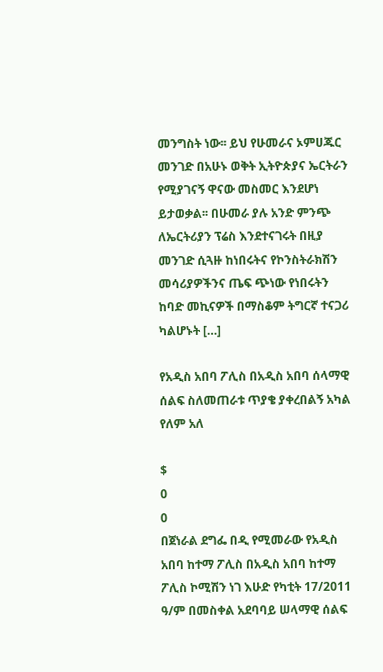መንግስት ነው፡፡ ይህ የሁመራና ኦምሀጁር መንገድ በአሁኑ ወቅት ኢትዮጵያና ኤርትራን የሚያገናኝ ዋናው መስመር እንደሆነ ይታወቃል፡፡ በሁመራ ያሉ አንድ ምንጭ ለኤርትሪያን ፕሬስ እንደተናገሩት በዚያ መንገድ ሲጓዙ ከነበሩትና የኮንስትራክሽን መሳሪያዎችንና ጤፍ ጭነው የነበሩትን ከባድ መኪናዎች በማስቆም ትግርኛ ተናጋሪ ካልሆኑት […]

የአዲስ አበባ ፖሊስ በአዲስ አበባ ሰላማዊ ሰልፍ ስለመጠራቱ ጥያቄ ያቀረበልኝ አካል የለም አለ

$
0
0
በጀነራል ደግፌ በዲ የሚመራው የአዲስ አበባ ከተማ ፖሊስ በአዲስ አበባ ከተማ ፖሊስ ኮሚሽን ነገ እሁድ የካቲት 17/2011 ዓ/ም በመስቀል አደባባይ ሠላማዊ ሰልፍ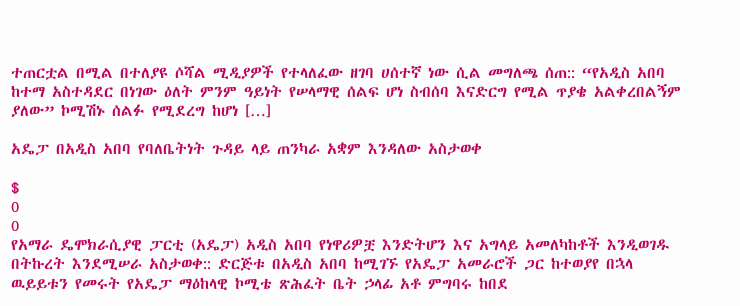ተጠርቷል በሚል በተለያዩ ሶሻል ሚዲያዎች የተላለፈው ዘገባ ሀሰተኛ ነው ሲል መግለጫ ሰጠ:: “የአዲስ አበባ ከተማ አስተዳደር በነገው ዕለት ምንም ዓይነት የሠላማዊ ሰልፍ ሆነ ስብሰባ እናድርግ የሚል ጥያቄ አልቀረበልኝም ያለው” ኮሚሽኑ ሰልፉ የሚደረግ ከሆነ […]

አዴፓ በአዲስ አበባ የባለቤትነት ጉዳይ ላይ ጠንካራ አቋም እንዳለው አስታወቀ

$
0
0
የአማራ ዴሞክራሲያዊ ፓርቲ (አዴፓ) አዲስ አበባ የነዋሪዎቿ እንድትሆን እና አግላይ አመለካከቶች እንዲወገዱ በትኩረት እንደሚሠራ አስታወቀ:: ድርጅቱ በአዲስ አበባ ከሚገኙ የአዴፓ አመራሮች ጋር ከተወያየ በኋላ ዉይይቱን የመሩት የአዴፓ ማዕከላዊ ኮሚቴ ጽሕፈት ቤት ኃላፊ አቶ ምግባሩ ከበደ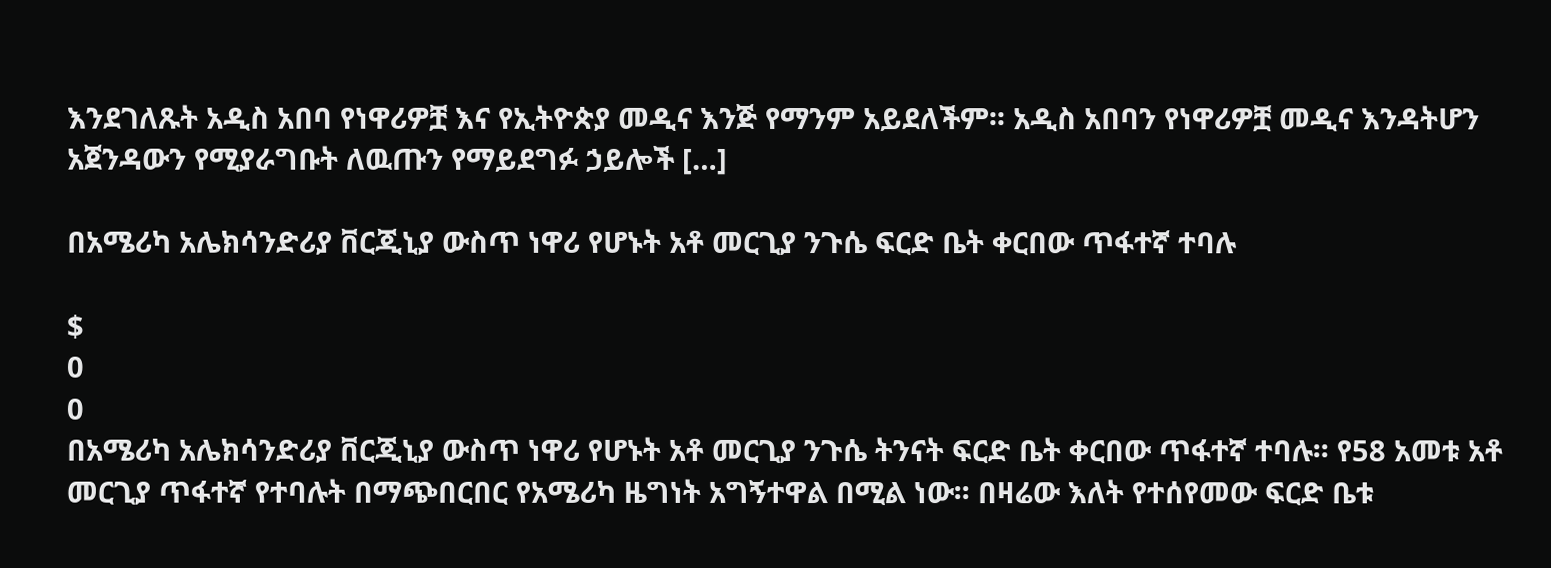እንደገለጹት አዲስ አበባ የነዋሪዎቿ እና የኢትዮጵያ መዲና እንጅ የማንም አይደለችም፡፡ አዲስ አበባን የነዋሪዎቿ መዲና እንዳትሆን አጀንዳውን የሚያራግቡት ለዉጡን የማይደግፉ ኃይሎች […]

በአሜሪካ አሌክሳንድሪያ ቨርጂኒያ ውስጥ ነዋሪ የሆኑት አቶ መርጊያ ንጉሴ ፍርድ ቤት ቀርበው ጥፋተኛ ተባሉ

$
0
0
በአሜሪካ አሌክሳንድሪያ ቨርጂኒያ ውስጥ ነዋሪ የሆኑት አቶ መርጊያ ንጉሴ ትንናት ፍርድ ቤት ቀርበው ጥፋተኛ ተባሉ፡፡ የ58 አመቱ አቶ መርጊያ ጥፋተኛ የተባሉት በማጭበርበር የአሜሪካ ዜግነት አግኝተዋል በሚል ነው፡፡ በዛሬው እለት የተሰየመው ፍርድ ቤቱ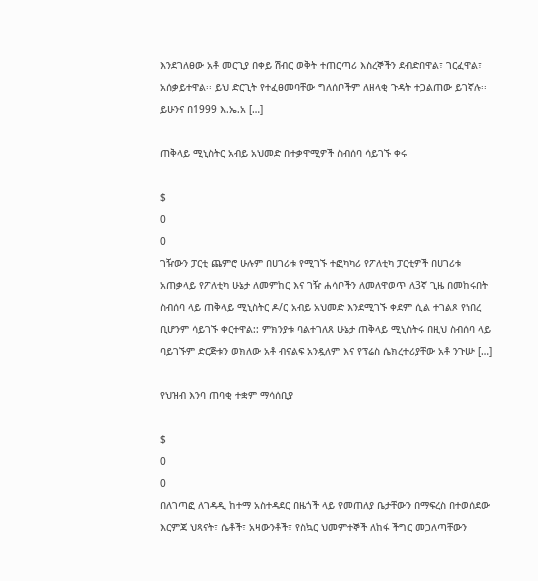እንደገለፀው አቶ መርጊያ በቀይ ሽብር ወቅት ተጠርጣሪ እስረኞችን ደብድበዋል፣ ገርፈዋል፣ አሰቃይተዋል፡፡ ይህ ድርጊት የተፈፀመባቸው ግለሰቦችም ለዘላቂ ጉዳት ተጋልጠው ይገኛሉ፡፡   ይሁንና በ1999 እ.ኤ.አ […]

ጠቅላይ ሚኒስትር አብይ አህመድ በተቃዋሚዎች ስብሰባ ሳይገኙ ቀሩ

$
0
0
ገዥውን ፓርቲ ጨምሮ ሁሉም በሀገሪቱ የሚገኙ ተፎካካሪ የፖለቲካ ፓርቲዎች በሀገሪቱ አጠቃላይ የፖለቲካ ሁኔታ ለመምከር እና ገዥ ሐሳቦችን ለመለዋወጥ ለ3ኛ ጊዜ በመከሩበት ስብሰባ ላይ ጠቅላይ ሚኒስትር ዶ/ር አብይ አህመድ እንደሚገኙ ቀደም ሲል ተገልጾ የነበረ ቢሆንም ሳይገኙ ቀርተዋል:: ምክንያቱ ባልተገለጸ ሁኔታ ጠቅላይ ሚኒስትሩ በዚህ ስብሰባ ላይ ባይገኙም ድርጅቱን ወክለው አቶ ብናልፍ አንዷለም እና የፕሬስ ሴክረተሪያቸው አቶ ንጉሡ […]

የህዝብ እንባ ጠባቂ ተቋም ማሳሰቢያ

$
0
0
በለገጣፎ ለገዳዲ ከተማ አስተዳደር በዜጎች ላይ የመጠለያ ቤታቸውን በማፍረስ በተወሰደው እርምጃ ህጻናት፣ ሴቶች፣ አዛውንቶች፣ የስኳር ህመምተኞች ለከፋ ችግር መጋለጣቸውን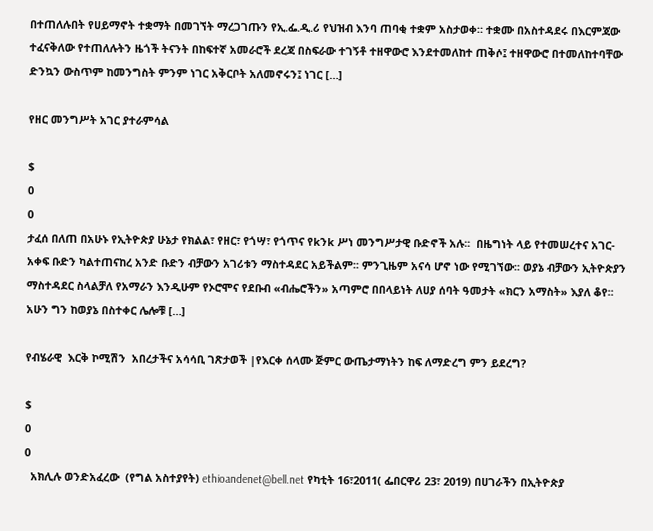በተጠለሉበት የሀይማኖት ተቋማት በመገኘት ማረጋገጡን የኢ.ፌ.ዲ.ሪ የህዝብ እንባ ጠባቂ ተቋም አስታወቀ። ተቋሙ በአስተዳደሩ በእርምጃው ተፈናቅለው የተጠለሉትን ዜጎች ትናንት በከፍተኛ አመራሮች ደረጃ በስፍራው ተገኝቶ ተዘዋውሮ እንደተመለከተ ጠቅሶ፤ ተዘዋውሮ በተመለከተባቸው ድንኳን ውስጥም ከመንግስት ምንም ነገር አቅርቦት አለመኖሩን፤ ነገር […]

የዘር መንግሥት አገር ያተራምሳል

$
0
0
ታፈሰ በለጠ በአሁኑ የኢትዮጵያ ሁኔታ የክልል፣ የዘር፣ የጎሣ፣ የጎጥና የkንk ሥነ መንግሥታዊ ቡድኖች አሉ፡፡  በዜግነት ላይ የተመሠረተና አገር-አቀፍ ቡድን ካልተጠናከረ አንድ ቡድን ብቻውን አገሪቱን ማስተዳደር አይችልም፡፡ ምንጊዜም አናሳ ሆኖ ነው የሚገኘው፡፡ ወያኔ ብቻውን ኢትዮጵያን ማስተዳደር ስላልቻለ የአማራን እንዲሁም የኦሮሞና የደቡብ «ብሔሮችን» አጣምሮ በበላይነት ለሀያ ሰባት ዓመታት «ክርን አማስት» እያለ ቆየ፡፡ አሁን ግን ከወያኔ በስተቀር ሌሎቹ […]

የብሄራዊ  እርቅ ኮሚሽን  አበረታችና አሳሳቢ ገጽታወች |የእርቀ ሰላሙ ጅምር ውጤታማነትን ከፍ ለማድረግ ምን ይደረግ?

$
0
0
  አክሊሉ ወንድአፈረው  (የግል አስተያየት) ethioandenet@bell.net የካቲት 16፣2011( ፌበርዋሪ 23፣ 2019) በሀገራችን በኢትዮጵያ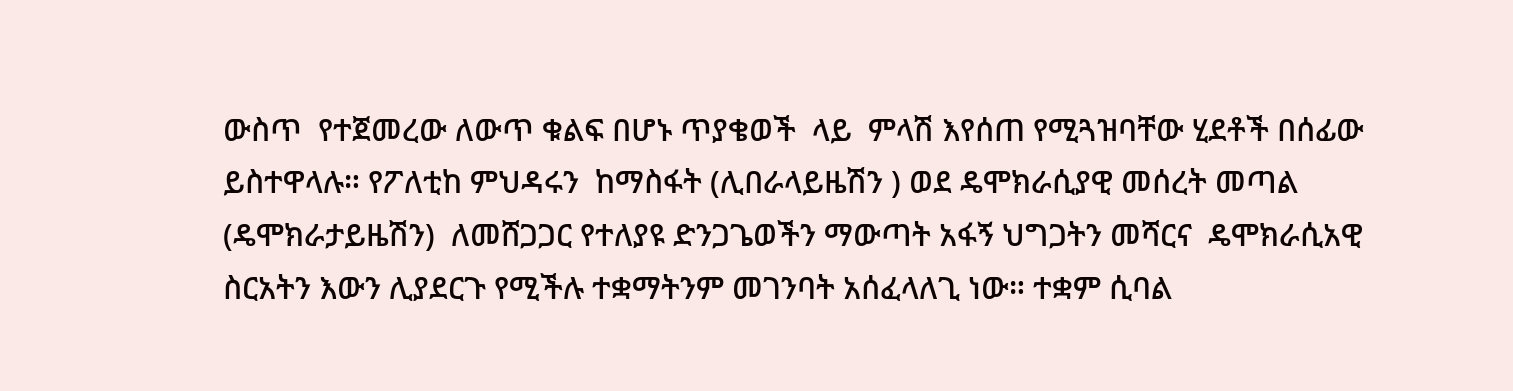ውስጥ  የተጀመረው ለውጥ ቁልፍ በሆኑ ጥያቄወች  ላይ  ምላሽ እየሰጠ የሚጓዝባቸው ሂደቶች በሰፊው ይስተዋላሉ። የፖለቲከ ምህዳሩን  ከማስፋት (ሊበራላይዜሽን ) ወደ ዴሞክራሲያዊ መሰረት መጣል (ዴሞክራታይዜሽን)  ለመሸጋጋር የተለያዩ ድንጋጌወችን ማውጣት አፋኝ ህግጋትን መሻርና  ዴሞክራሲአዊ ስርአትን እውን ሊያደርጉ የሚችሉ ተቋማትንም መገንባት አሰፈላለጊ ነው። ተቋም ሲባል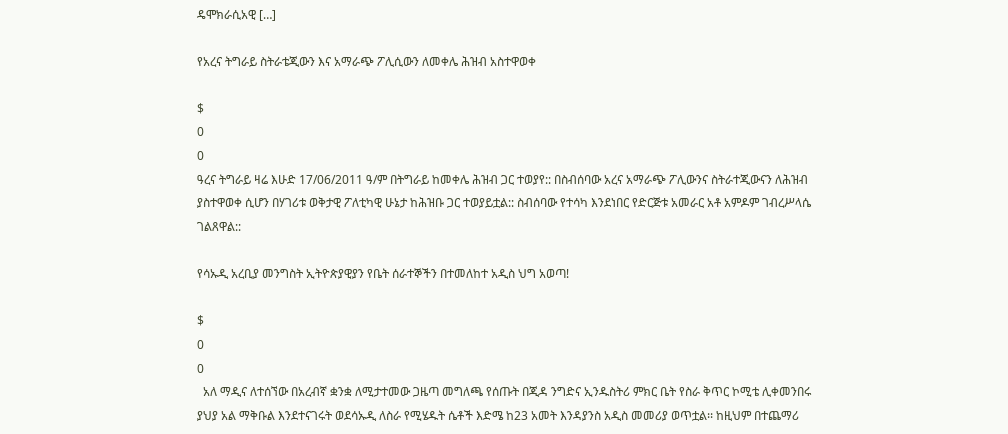ዴሞክራሲአዊ […]

የአረና ትግራይ ስትራቴጂውን እና አማራጭ ፖሊሲውን ለመቀሌ ሕዝብ አስተዋወቀ

$
0
0
ዓረና ትግራይ ዛሬ እሁድ 17/06/2011 ዓ/ም በትግራይ ከመቀሌ ሕዝብ ጋር ተወያየ:: በስብሰባው አረና አማራጭ ፖሊውንና ስትራተጂውናን ለሕዝብ ያስተዋወቀ ሲሆን በሃገሪቱ ወቅታዊ ፖለቲካዊ ሁኔታ ከሕዝቡ ጋር ተወያይቷል:: ስብሰባው የተሳካ እንደነበር የድርጅቱ አመራር አቶ አምዶም ገብረሥላሴ ገልጸዋል::

የሳኡዲ አረቢያ መንግስት ኢትዮጵያዊያን የቤት ሰራተኞችን በተመለከተ አዲስ ህግ አወጣ!

$
0
0
  አለ ማዲና ለተሰኘው በአረብኛ ቋንቋ ለሚታተመው ጋዜጣ መግለጫ የሰጡት በጂዳ ንግድና ኢንዱስትሪ ምክር ቤት የስራ ቅጥር ኮሚቴ ሊቀመንበሩ ያህያ አል ማቅቡል እንደተናገሩት ወደሳኡዲ ለስራ የሚሄዱት ሴቶች እድሜ ከ23 አመት እንዳያንስ አዲስ መመሪያ ወጥቷል፡፡ ከዚህም በተጨማሪ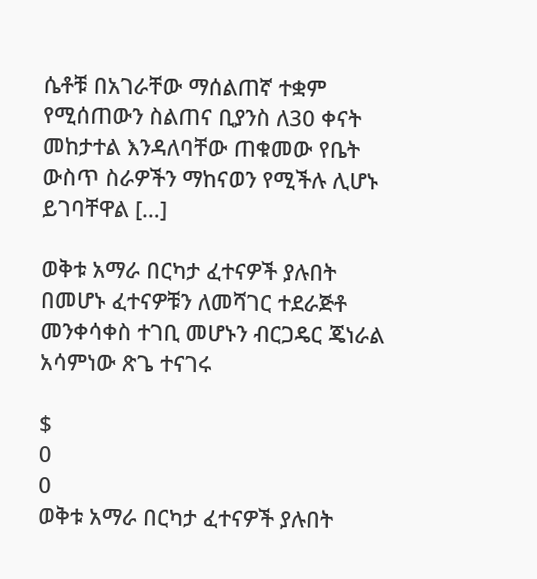ሴቶቹ በአገራቸው ማሰልጠኛ ተቋም የሚሰጠውን ስልጠና ቢያንስ ለ30 ቀናት መከታተል እንዳለባቸው ጠቁመው የቤት ውስጥ ስራዎችን ማከናወን የሚችሉ ሊሆኑ ይገባቸዋል […]

ወቅቱ አማራ በርካታ ፈተናዎች ያሉበት በመሆኑ ፈተናዎቹን ለመሻገር ተደራጅቶ መንቀሳቀስ ተገቢ መሆኑን ብርጋዴር ጄነራል አሳምነው ጽጌ ተናገሩ

$
0
0
ወቅቱ አማራ በርካታ ፈተናዎች ያሉበት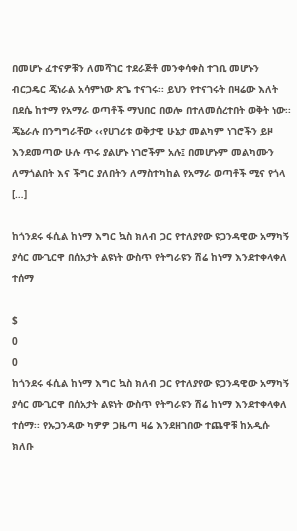በመሆኑ ፈተናዎቹን ለመሻገር ተደራጅቶ መንቀሳቀስ ተገቢ መሆኑን ብርጋዴር ጄነራል አሳምነው ጽጌ ተናገሩ፡፡ ይህን የተናገሩት በዛሬው እለት በደሴ ከተማ የአማራ ወጣቶች ማህበር በወሎ በተለመሰረተበት ወቅት ነው፡፡ ጄኔራሉ በንግግራቸው ‹‹የሀገሪቱ ወቅታዊ ሁኔታ መልካም ነገሮችን ይዞ እንደመጣው ሁሉ ጥሩ ያልሆኑ ነገሮችም አሉ፤ በመሆኑም መልካሙን ለማጎልበት እና ችግር ያለበትን ለማስተካከል የአማራ ወጣቶች ሚና የጎላ […]

ከጎንደሩ ፋሲል ከነማ እግር ኳስ ክለብ ጋር የተለያየው ዩጋንዳዊው አማካኝ ያሳር ሙጊርዋ በሰአታት ልዩነት ውስጥ የትግራዩን ሽሬ ከነማ እንደተቀላቀለ ተሰማ

$
0
0
ከጎንደሩ ፋሲል ከነማ እግር ኳስ ክለብ ጋር የተለያየው ዩጋንዳዊው አማካኝ ያሳር ሙጊርዋ በሰአታት ልዩነት ውስጥ የትግራዩን ሽሬ ከነማ እንደተቀላቀለ ተሰማ፡፡ የኡጋንዳው ካዎዎ ጋዜጣ ዛሬ እንደዘገበው ተጨዋቹ ከአዲሱ ክለቡ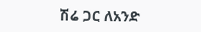ሽሬ ጋር ለአንድ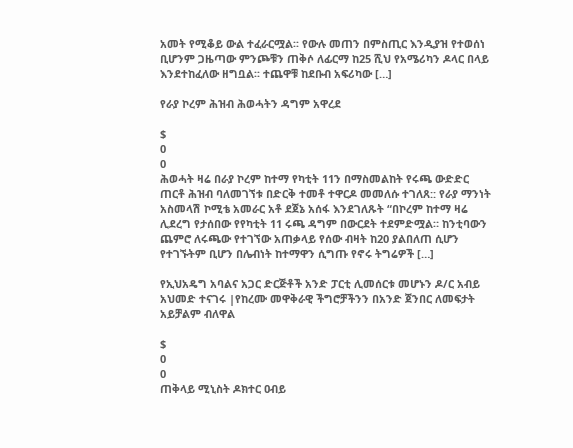አመት የሚቆይ ውል ተፈራርሟል፡፡ የውሉ መጠን በምስጢር እንዲያዝ የተወሰነ ቢሆንም ጋዜጣው ምንጮቹን ጠቅሶ ለፊርማ ከ25 ሺህ የአሜሪካን ዶላር በላይ እንደተከፈለው ዘግቧል፡፡ ተጨዋቹ ከደቡብ አፍሪካው […]

የራያ ኮረም ሕዝብ ሕወሓትን ዳግም አዋረደ

$
0
0
ሕወሓት ዛሬ በራያ ኮረም ከተማ የካቲት 11ን በማስመልከት የሩጫ ውድድር ጠርቶ ሕዝብ ባለመገኘቱ በድርቅ ተመቶ ተዋርዶ መመለሱ ተገለጸ:: የራያ ማንነት አስመላሽ ኮሚቴ አመራር አቶ ደጀኔ አሰፋ እንደገለጹት “በኮረም ከተማ ዛሬ ሊደረግ የታሰበው የየካቲት 11 ሩጫ ዳግም በውርደት ተደምድሟል። ከንቲባውን ጨምሮ ለሩጫው የተገኘው አጠቃላይ የሰው ብዛት ከ20 ያልበለጠ ሲሆን የተገኙትም ቢሆን በሌብነት ከተማዋን ሲግጡ የኖሩ ትግሬዎች […]

የኢህአዴግ አባልና አጋር ድርጅቶች አንድ ፓርቲ ሊመሰርቱ መሆኑን ዶ/ር አብይ አህመድ ተናገሩ |የከረሙ መዋቅራዊ ችግሮቻችንን በአንድ ጀንበር ለመፍታት አይቻልም ብለዋል

$
0
0
ጠቅላይ ሚኒስት ዶክተር ዐብይ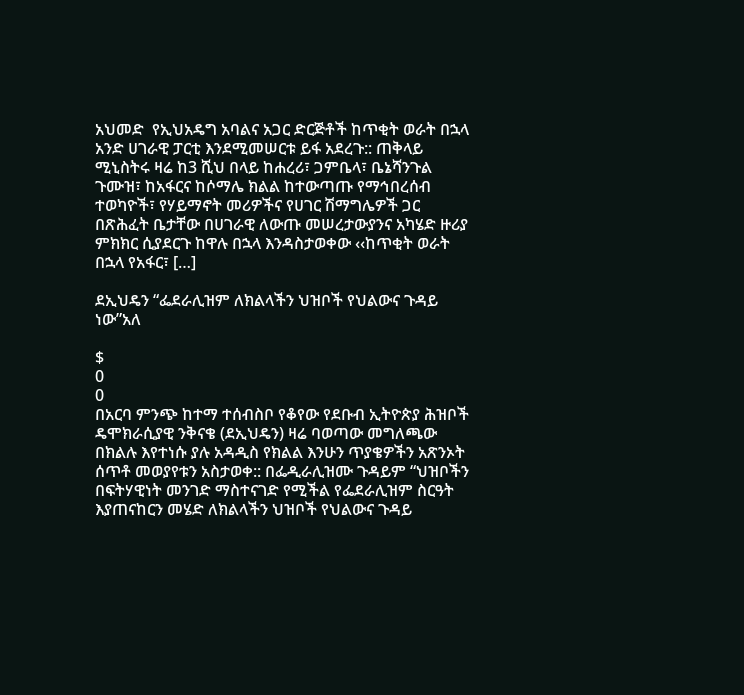አህመድ  የኢህአዴግ አባልና አጋር ድርጅቶች ከጥቂት ወራት በኋላ አንድ ሀገራዊ ፓርቲ እንደሚመሠርቱ ይፋ አደረጉ:: ጠቅላይ ሚኒስትሩ ዛሬ ከ3 ሺህ በላይ ከሐረሪ፣ ጋምቤላ፣ ቤኔሻንጉል ጉሙዝ፣ ከአፋርና ከሶማሌ ክልል ከተውጣጡ የማኅበረሰብ ተወካዮች፣ የሃይማኖት መሪዎችና የሀገር ሽማግሌዎች ጋር በጽሕፈት ቤታቸው በሀገራዊ ለውጡ መሠረታውያንና አካሄድ ዙሪያ ምክክር ሲያደርጉ ከዋሉ በኋላ እንዳስታወቀው ‹‹ከጥቂት ወራት በኋላ የአፋር፣ […]

ደኢህዴን “ፌደራሊዝም ለክልላችን ህዝቦች የህልውና ጉዳይ ነው”አለ

$
0
0
በአርባ ምንጭ ከተማ ተሰብስቦ የቆየው የደቡብ ኢትዮጵያ ሕዝቦች ዴሞክራሲያዊ ንቅናቄ (ደኢህዴን) ዛሬ ባወጣው መግለጫው  በክልሉ እየተነሱ ያሉ አዳዲስ የክልል እንሁን ጥያቄዎችን አጽንኦት ሰጥቶ መወያየቱን አስታወቀ:: በፌዲራሊዝሙ ጉዳይም “ህዝቦችን በፍትሃዊነት መንገድ ማስተናገድ የሚችል የፌደራሊዝም ስርዓት እያጠናከርን መሄድ ለክልላችን ህዝቦች የህልውና ጉዳይ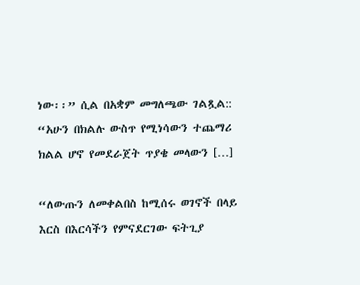ነው፡፡” ሲል በአቋም መግለጫው ገልጿል:: “አሁን በክልሉ ውስጥ የሚነሳውን ተጨማሪ ክልል ሆኖ የመደራጀት ጥያቄ መላውን […]

“ለውጡን ለመቀልበስ ከሚሰሩ ወገኖች በላይ እርስ በእርሳችን የምናደርገው ፍትጊያ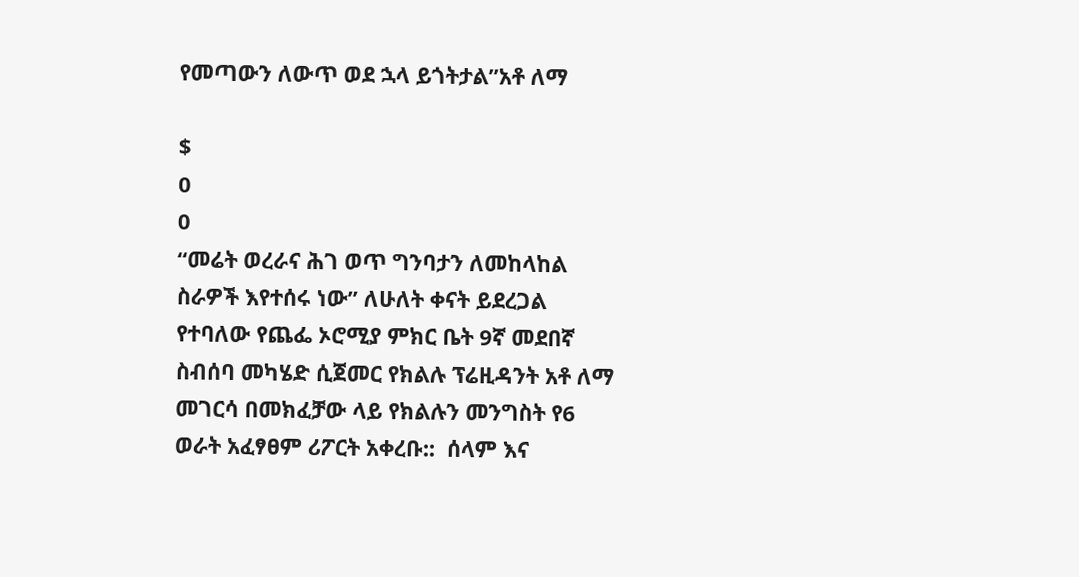የመጣውን ለውጥ ወደ ኋላ ይጎትታል”አቶ ለማ

$
0
0
“መሬት ወረራና ሕገ ወጥ ግንባታን ለመከላከል ስራዎች እየተሰሩ ነው” ለሁለት ቀናት ይደረጋል የተባለው የጨፌ ኦሮሚያ ምክር ቤት 9ኛ መደበኛ ስብሰባ መካሄድ ሲጀመር የክልሉ ፕሬዚዳንት አቶ ለማ መገርሳ በመክፈቻው ላይ የክልሉን መንግስት የ6 ወራት አፈፃፀም ሪፖርት አቀረቡ::  ሰላም እና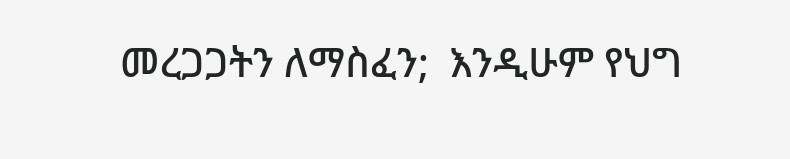መረጋጋትን ለማስፈን;  እንዲሁም የህግ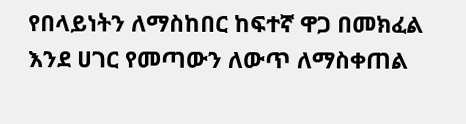የበላይነትን ለማስከበር ከፍተኛ ዋጋ በመክፈል እንደ ሀገር የመጣውን ለውጥ ለማስቀጠል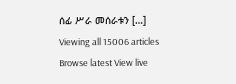ሰፊ ሥራ መሰራቱን […]
Viewing all 15006 articles
Browse latest View live